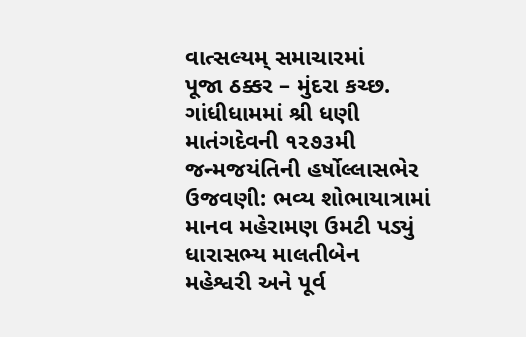વાત્સલ્યમ્ સમાચારમાં
પૂજા ઠક્કર – મુંદરા કચ્છ.
ગાંધીધામમાં શ્રી ધણી માતંગદેવની ૧૨૭૩મી જન્મજયંતિની હર્ષોલ્લાસભેર ઉજવણી: ભવ્ય શોભાયાત્રામાં માનવ મહેરામણ ઉમટી પડ્યું
ધારાસભ્ય માલતીબેન મહેશ્વરી અને પૂર્વ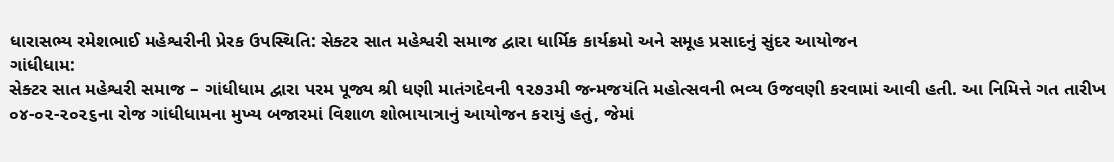ધારાસભ્ય રમેશભાઈ મહેશ્વરીની પ્રેરક ઉપસ્થિતિ: સેક્ટર સાત મહેશ્વરી સમાજ દ્વારા ધાર્મિક કાર્યક્રમો અને સમૂહ પ્રસાદનું સુંદર આયોજન
ગાંધીધામ:
સેક્ટર સાત મહેશ્વરી સમાજ – ગાંધીધામ દ્વારા પરમ પૂજ્ય શ્રી ધણી માતંગદેવની ૧૨૭૩મી જન્મજયંતિ મહોત્સવની ભવ્ય ઉજવણી કરવામાં આવી હતી. આ નિમિત્તે ગત તારીખ ૦૪-૦૨-૨૦૨૬ના રોજ ગાંધીધામના મુખ્ય બજારમાં વિશાળ શોભાયાત્રાનું આયોજન કરાયું હતું, જેમાં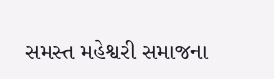સમસ્ત મહેશ્વરી સમાજના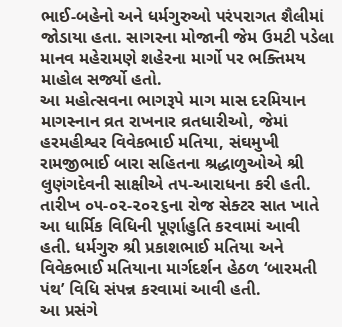ભાઈ-બહેનો અને ધર્મગુરુઓ પરંપરાગત શૈલીમાં જોડાયા હતા. સાગરના મોજાની જેમ ઉમટી પડેલા માનવ મહેરામણે શહેરના માર્ગો પર ભક્તિમય માહોલ સર્જ્યો હતો.
આ મહોત્સવના ભાગરૂપે માગ માસ દરમિયાન માગસ્નાન વ્રત રાખનાર વ્રતધારીઓ, જેમાં હરમહીશ્વર વિવેકભાઈ મતિયા, સંઘમુખી રામજીભાઈ બારા સહિતના શ્રદ્ધાળુઓએ શ્રી લુણંગદેવની સાક્ષીએ તપ-આરાધના કરી હતી. તારીખ ૦૫-૦૨-૨૦૨૬ના રોજ સેક્ટર સાત ખાતે આ ધાર્મિક વિધિની પૂર્ણાહુતિ કરવામાં આવી હતી. ધર્મગુરુ શ્રી પ્રકાશભાઈ મતિયા અને વિવેકભાઈ મતિયાના માર્ગદર્શન હેઠળ ‘બારમતી પંથ’ વિધિ સંપન્ન કરવામાં આવી હતી.
આ પ્રસંગે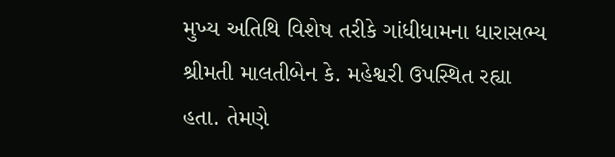મુખ્ય અતિથિ વિશેષ તરીકે ગાંધીધામના ધારાસભ્ય શ્રીમતી માલતીબેન કે. મહેશ્વરી ઉપસ્થિત રહ્યા હતા. તેમણે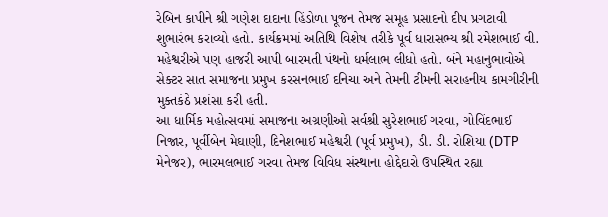રેબિન કાપીને શ્રી ગણેશ દાદાના હિંડોળા પૂજન તેમજ સમૂહ પ્રસાદનો દીપ પ્રગટાવી શુભારંભ કરાવ્યો હતો. કાર્યક્રમમાં અતિથિ વિશેષ તરીકે પૂર્વ ધારાસભ્ય શ્રી રમેશભાઈ વી. મહેશ્વરીએ પણ હાજરી આપી બારમતી પંથનો ધર્મલાભ લીધો હતો. બંને મહાનુભાવોએ સેક્ટર સાત સમાજના પ્રમુખ કરસનભાઈ દનિચા અને તેમની ટીમની સરાહનીય કામગીરીની મુક્તકંઠે પ્રશંસા કરી હતી.
આ ધાર્મિક મહોત્સવમાં સમાજના અગ્રણીઓ સર્વશ્રી સુરેશભાઈ ગરવા, ગોવિંદભાઈ નિજાર, પૂર્વીબેન મેઘાણી, દિનેશભાઈ મહેશ્વરી (પૂર્વ પ્રમુખ), ડી. ડી. રોશિયા (DTP મેનેજર), ભારમલભાઈ ગરવા તેમજ વિવિધ સંસ્થાના હોદ્દેદારો ઉપસ્થિત રહ્યા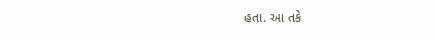હતા. આ તકે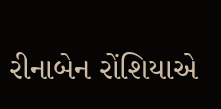રીનાબેન રોંશિયાએ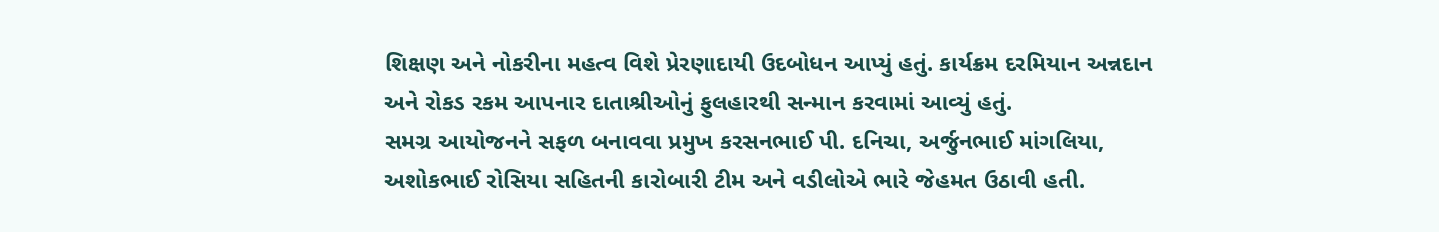શિક્ષણ અને નોકરીના મહત્વ વિશે પ્રેરણાદાયી ઉદબોધન આપ્યું હતું. કાર્યક્રમ દરમિયાન અન્નદાન અને રોકડ રકમ આપનાર દાતાશ્રીઓનું ફુલહારથી સન્માન કરવામાં આવ્યું હતું.
સમગ્ર આયોજનને સફળ બનાવવા પ્રમુખ કરસનભાઈ પી. દનિચા, અર્જુનભાઈ માંગલિયા, અશોકભાઈ રોસિયા સહિતની કારોબારી ટીમ અને વડીલોએ ભારે જેહમત ઉઠાવી હતી.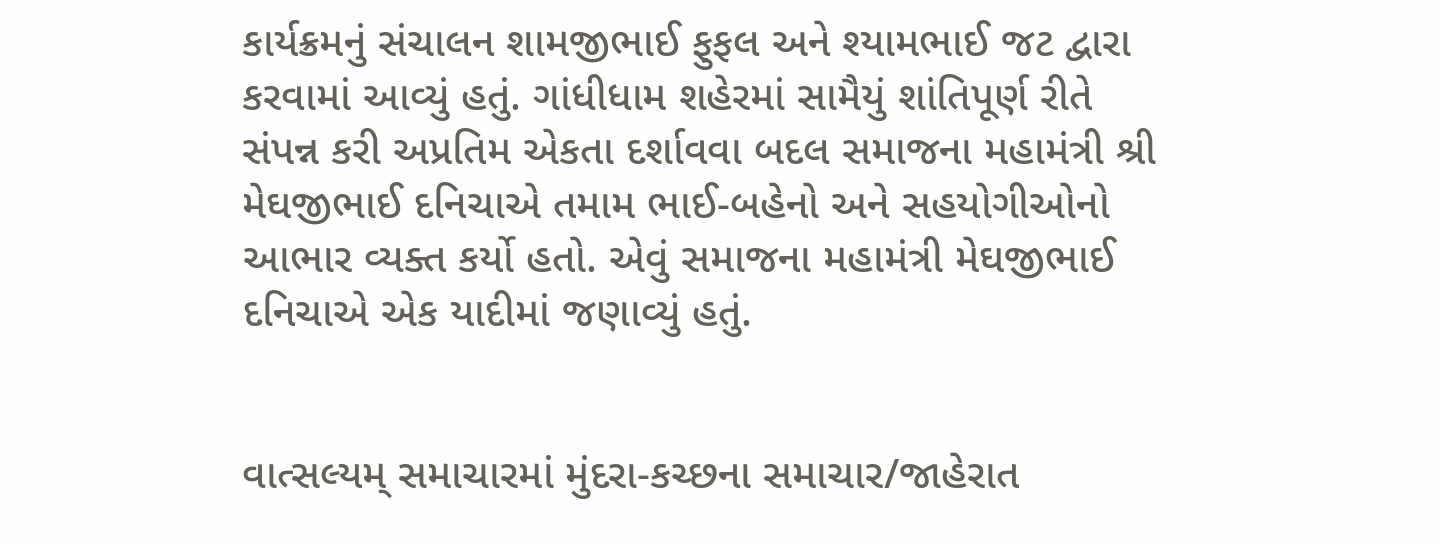કાર્યક્રમનું સંચાલન શામજીભાઈ ફુફલ અને શ્યામભાઈ જટ દ્વારા કરવામાં આવ્યું હતું. ગાંધીધામ શહેરમાં સામૈયું શાંતિપૂર્ણ રીતે સંપન્ન કરી અપ્રતિમ એકતા દર્શાવવા બદલ સમાજના મહામંત્રી શ્રી મેઘજીભાઈ દનિચાએ તમામ ભાઈ-બહેનો અને સહયોગીઓનો આભાર વ્યક્ત કર્યો હતો. એવું સમાજના મહામંત્રી મેઘજીભાઈ દનિચાએ એક યાદીમાં જણાવ્યું હતું.


વાત્સલ્યમ્ સમાચારમાં મુંદરા-કચ્છના સમાચાર/જાહેરાત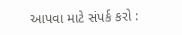આપવા માટે સંપર્ક કરો :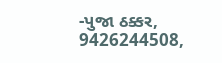-પુજા ઠક્કર,
9426244508,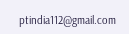ptindia112@gmail.com